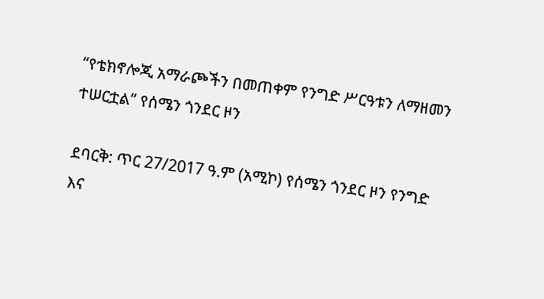“የቴክኖሎጂ አማራጮችን በመጠቀም የንግድ ሥርዓቱን ለማዘመን ተሠርቷል” የሰሜን ጎንደር ዞን

ደባርቅ: ጥር 27/2017 ዓ.ም (አሚኮ) የሰሜን ጎንደር ዞን የንግድ እና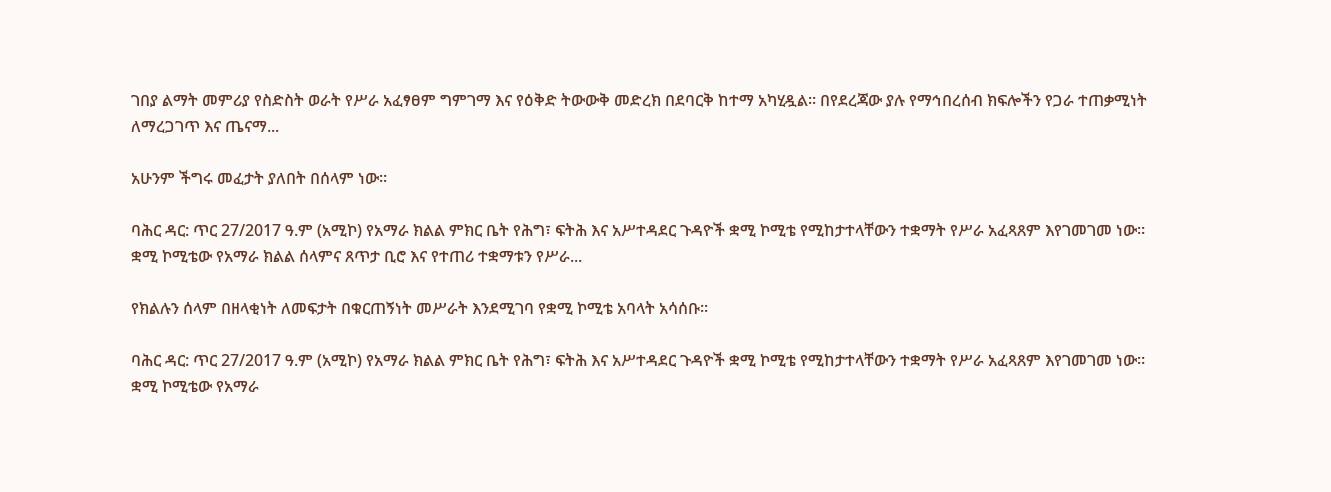ገበያ ልማት መምሪያ የስድስት ወራት የሥራ አፈፃፀም ግምገማ እና የዕቅድ ትውውቅ መድረክ በደባርቅ ከተማ አካሂዷል። በየደረጃው ያሉ የማኅበረሰብ ክፍሎችን የጋራ ተጠቃሚነት ለማረጋገጥ እና ጤናማ...

አሁንም ችግሩ መፈታት ያለበት በሰላም ነው።

ባሕር ዳር: ጥር 27/2017 ዓ.ም (አሚኮ) የአማራ ክልል ምክር ቤት የሕግ፣ ፍትሕ እና አሥተዳደር ጉዳዮች ቋሚ ኮሚቴ የሚከታተላቸውን ተቋማት የሥራ አፈጻጸም እየገመገመ ነው። ቋሚ ኮሚቴው የአማራ ክልል ሰላምና ጸጥታ ቢሮ እና የተጠሪ ተቋማቱን የሥራ...

የክልሉን ሰላም በዘላቂነት ለመፍታት በቁርጠኝነት መሥራት እንደሚገባ የቋሚ ኮሚቴ አባላት አሳሰቡ።

ባሕር ዳር: ጥር 27/2017 ዓ.ም (አሚኮ) የአማራ ክልል ምክር ቤት የሕግ፣ ፍትሕ እና አሥተዳደር ጉዳዮች ቋሚ ኮሚቴ የሚከታተላቸውን ተቋማት የሥራ አፈጻጸም እየገመገመ ነው። ቋሚ ኮሚቴው የአማራ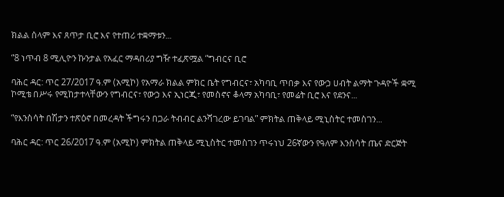ክልል ሰላም እና ጸጥታ ቢሮ እና የተጠሪ ተቋማቱን...

“8 ነጥብ 8 ሚሊዮን ኩንታል የአፈር ማዳበሪያ ግዥ ተፈጽሟል “ግብርና ቢሮ

ባሕር ዳር: ጥር 27/2017 ዓ.ም (አሚኮ) የአማራ ክልል ምክር ቤት የግብርና፣ አካባቢ ጥበቃ እና የውኃ ሀብት ልማት ጉዳዮች ቋሚ ኮሚቴ በሥሩ የሚከታተላቸውን የግብርና፣ የውኃ እና ኢነርጂ፣ የመስኖና ቆላማ አካባቢ፣ የመሬት ቢሮ እና የደንና...

“የእንስሳት በሽታን ተጽዕኖ በመረዳት ችግሩን በጋራ ትብብር ልንሻገረው ይገባል” ምክትል ጠቅላይ ሚኒስትር ተመስገን...

ባሕር ዳር: ጥር 26/2017 ዓ.ም (አሚኮ) ምክትል ጠቅላይ ሚኒስትር ተመስገን ጥሩነህ 26ኛውን የዓለም እንስሳት ጤና ድርጅት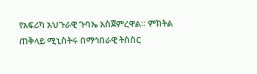የአፍሪካ አህጉራዊ ጉባኤ አስጀምረዋል። ምክትል ጠቅላይ ሚኒስትሩ በማኅበራዊ ትስስር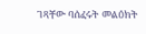ገጻቸው ባሰፈሩት መልዕክት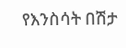የእንስሳት በሽታ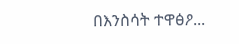በእንስሳት ተዋፅዖ...